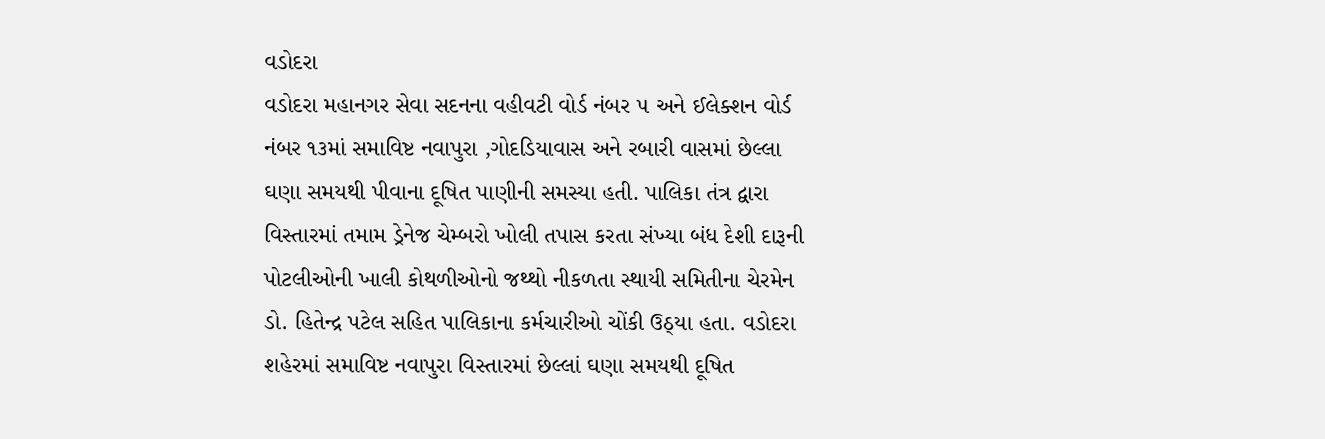વડોદરા
વડોદરા મહાનગર સેવા સદનના વહીવટી વોર્ડ નંબર ૫ અને ઈલેક્શન વોર્ડ નંબર ૧૩માં સમાવિષ્ટ નવાપુરા ,ગોદડિયાવાસ અને રબારી વાસમાં છેલ્લા ઘણા સમયથી પીવાના દૂષિત પાણીની સમસ્યા હતી. પાલિકા તંત્ર દ્વારા વિસ્તારમાં તમામ ડ્રેનેજ ચેમ્બરો ખોલી તપાસ કરતા સંખ્યા બંધ દેશી દારૂની પોટલીઓની ખાલી કોથળીઓનો જથ્થો નીકળતા સ્થાયી સમિતીના ચેરમેન ડો. હિતેન્દ્ર પટેલ સહિત પાલિકાના કર્મચારીઓ ચોંકી ઉઠ્યા હતા. વડોદરા શહેરમાં સમાવિષ્ટ નવાપુરા વિસ્તારમાં છેલ્લાં ઘણા સમયથી દૂષિત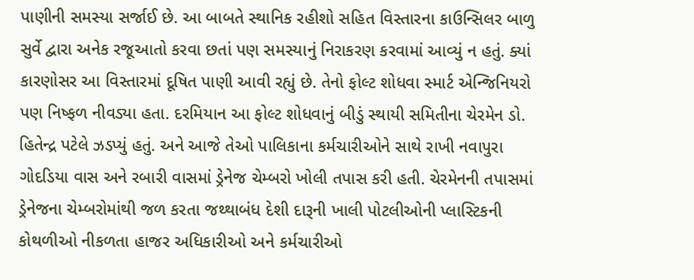પાણીની સમસ્યા સર્જાઈ છે. આ બાબતે સ્થાનિક રહીશો સહિત વિસ્તારના કાઉન્સિલર બાળુ સુર્વે દ્વારા અનેક રજૂઆતો કરવા છતાં પણ સમસ્યાનું નિરાકરણ કરવામાં આવ્યું ન હતું. ક્યાં કારણોસર આ વિસ્તારમાં દૂષિત પાણી આવી રહ્યું છે. તેનો ફોલ્ટ શોધવા સ્માર્ટ એન્જિનિયરો પણ નિષ્ફળ નીવડ્યા હતા. દરમિયાન આ ફોલ્ટ શોધવાનું બીડું સ્થાયી સમિતીના ચેરમેન ડો. હિતેન્દ્ર પટેલે ઝડપ્યું હતું. અને આજે તેઓ પાલિકાના કર્મચારીઓને સાથે રાખી નવાપુરા ગોદડિયા વાસ અને રબારી વાસમાં ડ્રેનેજ ચેમ્બરો ખોલી તપાસ કરી હતી. ચેરમેનની તપાસમાં ડ્રેનેજના ચેમ્બરોમાંથી જળ કરતા જથ્થાબંધ દેશી દારૂની ખાલી પોટલીઓની પ્લાસ્ટિકની કોથળીઓ નીકળતા હાજર અધિકારીઓ અને કર્મચારીઓ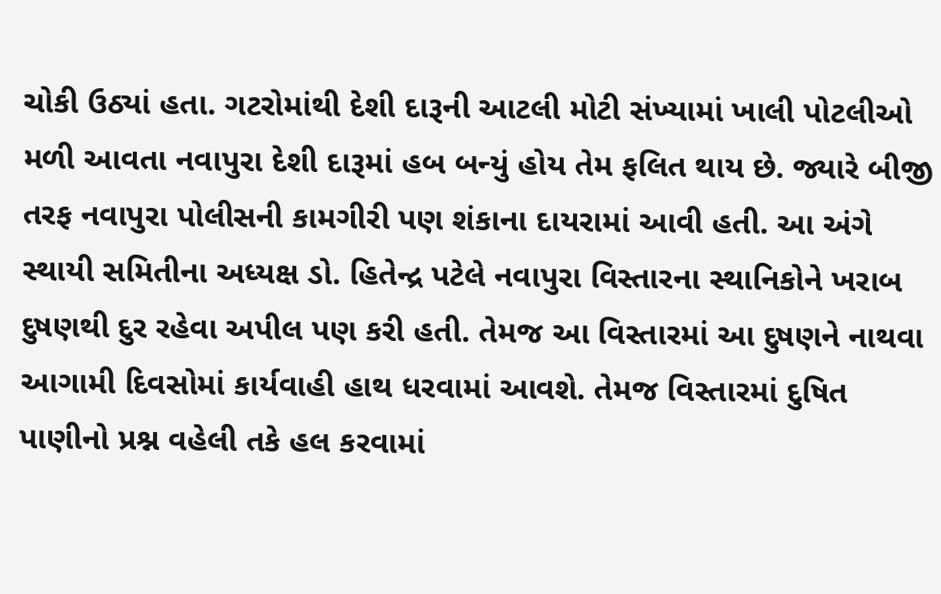ચોકી ઉઠ્યાં હતા. ગટરોમાંથી દેશી દારૂની આટલી મોટી સંખ્યામાં ખાલી પોટલીઓ મળી આવતા નવાપુરા દેશી દારૂમાં હબ બન્યું હોય તેમ ફલિત થાય છે. જ્યારે બીજી તરફ નવાપુરા પોલીસની કામગીરી પણ શંકાના દાયરામાં આવી હતી. આ અંગે સ્થાયી સમિતીના અધ્યક્ષ ડો. હિતેન્દ્ર પટેલે નવાપુરા વિસ્તારના સ્થાનિકોને ખરાબ દુષણથી દુર રહેવા અપીલ પણ કરી હતી. તેમજ આ વિસ્તારમાં આ દુષણને નાથવા આગામી દિવસોમાં કાર્યવાહી હાથ ધરવામાં આવશે. તેમજ વિસ્તારમાં દુષિત પાણીનો પ્રશ્ન વહેલી તકે હલ કરવામાં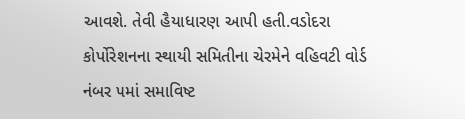આવશે. તેવી હૈયાધારણ આપી હતી.વડોદરા કોર્પોરેશનના સ્થાયી સમિતીના ચેરમેને વહિવટી વોર્ડ નંબર ૫માં સમાવિષ્ટ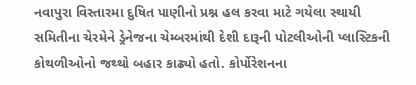નવાપુરા વિસ્તારમા દુષિત પાણીનો પ્રશ્ન હલ કરવા માટે ગયેલા સ્થાયી સમિતીના ચેરમેને ડ્રેનેજના ચેમ્બરમાંથી દેશી દારૂની પોટલીઓની પ્લાસ્ટિકની કોથળીઓનો જથ્થો બહાર કાઢ્યો હતો. કોર્પોરેશનના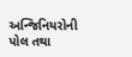અન્જિનિયરોની પોલ તથા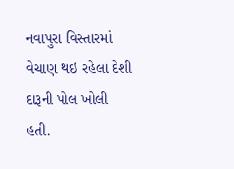નવાપુરા વિસ્તારમાં વેચાણ થઇ રહેલા દેશી દારૂની પોલ ખોલી હતી.